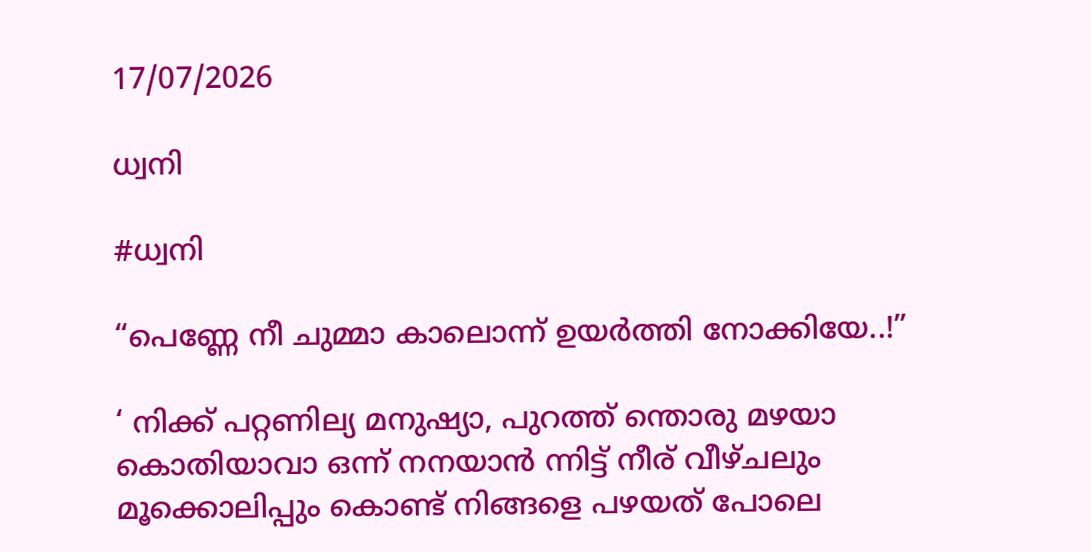17/07/2026

ധ്വനി

#ധ്വനി

“പെണ്ണേ നീ ചുമ്മാ കാലൊന്ന് ഉയർത്തി നോക്കിയേ..!”

‘ നിക്ക്‌ പറ്റണില്യ മനുഷ്യാ, പുറത്ത് ന്തൊരു മഴയാ കൊതിയാവാ ഒന്ന് നനയാൻ ന്നിട്ട്‌ നീര് വീഴ്ചലും മൂക്കൊലിപ്പും കൊണ്ട് നിങ്ങളെ പഴയത് പോലെ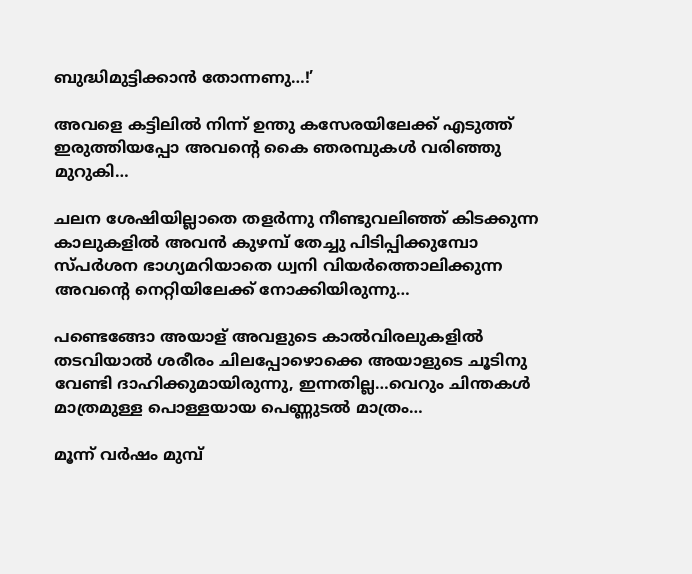ബുദ്ധിമുട്ടിക്കാൻ തോന്നണു…!’

അവളെ കട്ടിലിൽ നിന്ന് ഉന്തു കസേരയിലേക്ക് എടുത്ത് ഇരുത്തിയപ്പോ അവന്റെ കൈ ഞരമ്പുകൾ വരിഞ്ഞു മുറുകി…

ചലന ശേഷിയില്ലാതെ തളർന്നു നീണ്ടുവലിഞ്ഞ് കിടക്കുന്ന കാലുകളിൽ അവൻ കുഴമ്പ് തേച്ചു പിടിപ്പിക്കുമ്പോ സ്പർശന ഭാഗ്യമറിയാതെ ധ്വനി വിയർത്തൊലിക്കുന്ന അവന്റെ നെറ്റിയിലേക്ക് നോക്കിയിരുന്നു…

പണ്ടെങ്ങോ അയാള് അവളുടെ കാൽവിരലുകളിൽ തടവിയാൽ ശരീരം ചിലപ്പോഴൊക്കെ അയാളുടെ ചൂടിനു വേണ്ടി ദാഹിക്കുമായിരുന്നു, ഇന്നതില്ല…വെറും ചിന്തകൾ മാത്രമുള്ള പൊള്ളയായ പെണ്ണുടൽ മാത്രം…

മൂന്ന് വർഷം മുമ്പ്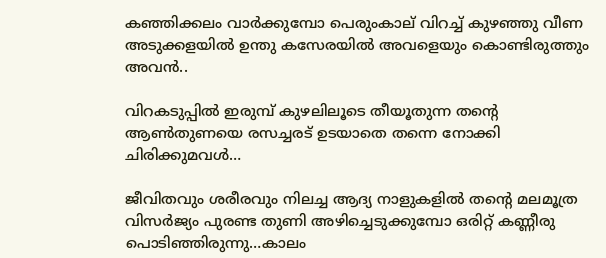കഞ്ഞിക്കലം വാർക്കുമ്പോ പെരുംകാല് വിറച്ച് കുഴഞ്ഞു വീണ അടുക്കളയിൽ ഉന്തു കസേരയിൽ അവളെയും കൊണ്ടിരുത്തും അവൻ..

വിറകടുപ്പിൽ ഇരുമ്പ് കുഴലിലൂടെ തീയൂതുന്ന തന്റെ ആൺതുണയെ രസച്ചരട് ഉടയാതെ തന്നെ നോക്കി ചിരിക്കുമവൾ…

ജീവിതവും ശരീരവും നിലച്ച ആദ്യ നാളുകളിൽ തന്റെ മലമൂത്ര വിസർജ്യം പുരണ്ട തുണി അഴിച്ചെടുക്കുമ്പോ ഒരിറ്റ് കണ്ണീരു പൊടിഞ്ഞിരുന്നു…കാലം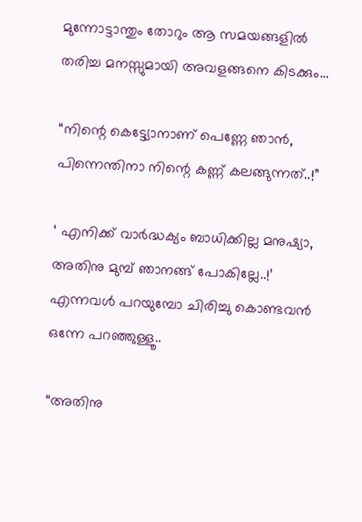മുന്നോട്ടാന്തും തോറും ആ സമയങ്ങളിൽ തരിച്ച മനസ്സുമായി അവളങ്ങനെ കിടക്കും…

“നിന്റെ കെട്ട്യോനാണ് പെണ്ണേ ഞാൻ, പിന്നെന്തിനാ നിന്റെ കണ്ണ് കലങ്ങുന്നത്..!”

‘ എനിക്ക് വാർദ്ധക്യം ബാധിക്കില്ല മനുഷ്യാ, അതിനു മുമ്പ് ഞാനങ്ങ് പോകില്ലേ..!’ എന്നവൾ പറയുമ്പോ ചിരിച്ചു കൊണ്ടവൻ ഒന്നേ പറഞ്ഞുള്ളൂ..

“അതിനു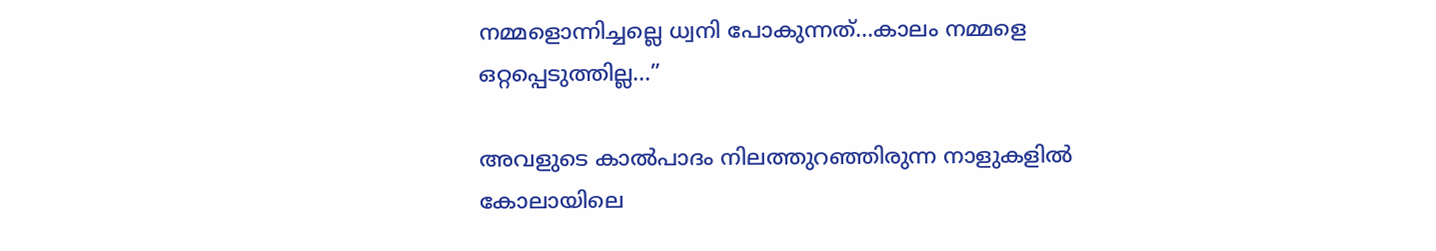നമ്മളൊന്നിച്ചല്ലെ ധ്വനി പോകുന്നത്…കാലം നമ്മളെ ഒറ്റപ്പെടുത്തില്ല…”

അവളുടെ കാൽപാദം നിലത്തുറഞ്ഞിരുന്ന നാളുകളിൽ കോലായിലെ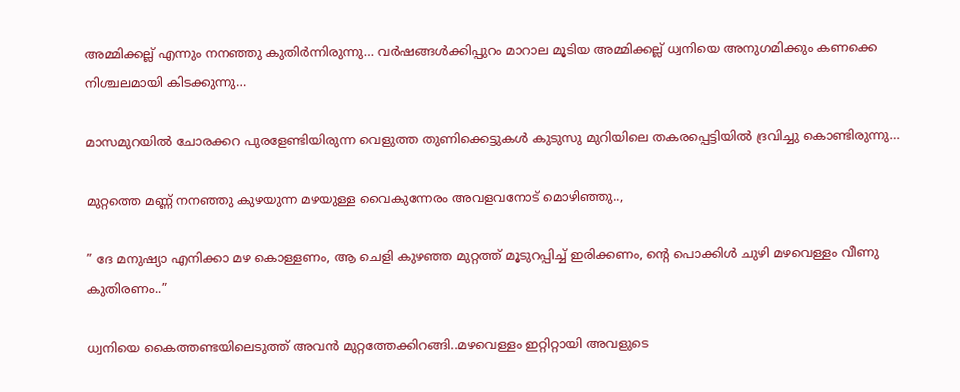അമ്മിക്കല്ല് എന്നും നനഞ്ഞു കുതിർന്നിരുന്നു… വർഷങ്ങൾക്കിപ്പുറം മാറാല മൂടിയ അമ്മിക്കല്ല് ധ്വനിയെ അനുഗമിക്കും കണക്കെ നിശ്ചലമായി കിടക്കുന്നു…

മാസമുറയിൽ ചോരക്കറ പുരളേണ്ടിയിരുന്ന വെളുത്ത തുണിക്കെട്ടുകൾ കുടുസു മുറിയിലെ തകരപ്പെട്ടിയിൽ ദ്രവിച്ചു കൊണ്ടിരുന്നു…

മുറ്റത്തെ മണ്ണ് നനഞ്ഞു കുഴയുന്ന മഴയുള്ള വൈകുന്നേരം അവളവനോട് മൊഴിഞ്ഞു..,

” ദേ മനുഷ്യാ എനിക്കാ മഴ കൊള്ളണം, ആ ചെളി കുഴഞ്ഞ മുറ്റത്ത് മൂടുറപ്പിച്ച് ഇരിക്കണം, ന്റെ പൊക്കിൾ ചുഴി മഴവെള്ളം വീണു കുതിരണം..”

ധ്വനിയെ കൈത്തണ്ടയിലെടുത്ത് അവൻ മുറ്റത്തേക്കിറങ്ങി..മഴവെള്ളം ഇറ്റിറ്റായി അവളുടെ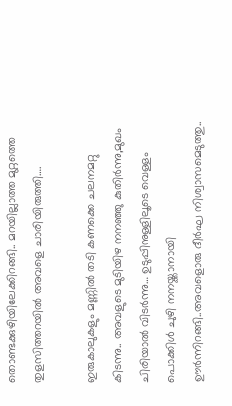തൊണ്ടക്കുഴിയിലേക്കിറങ്ങി.. മറയില്ലാത്ത മുറ്റത്തെ തുളസിത്തറയിൽ അവളെ ചാരിയിരുത്തി….

ഇരുകാലുകളും മണ്ണിൽ തടി കണക്കെ ചലനമറ്റു കിടന്നു.. അവളുടെ മുടിയിഴ നനഞ്ഞു കുതിർന്നു,മുഖം ചിരിയാൽ വിടർന്നു… ഉടുപ്പിനുള്ളിലൂടെ വെള്ളം പൊക്കിൾ ചുഴി നനയ്ക്കാനായി ഊർന്നിറങ്ങി..അവളൊരു ദീർഘ നിശ്വാസമെടുത്തു..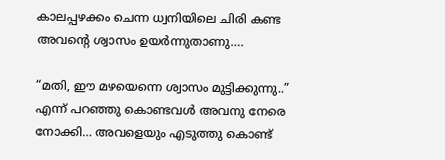കാലപ്പഴക്കം ചെന്ന ധ്വനിയിലെ ചിരി കണ്ട അവന്റെ ശ്വാസം ഉയർന്നുതാണു….

“മതി, ഈ മഴയെന്നെ ശ്വാസം മുട്ടിക്കുന്നു..” എന്ന് പറഞ്ഞു കൊണ്ടവൾ അവനു നേരെ നോക്കി… അവളെയും എടുത്തു കൊണ്ട്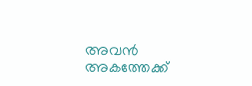അവൻ അകത്തേക്ക്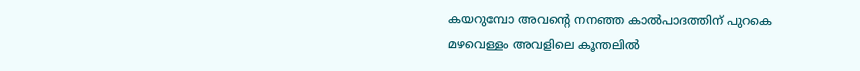കയറുമ്പോ അവന്റെ നനഞ്ഞ കാൽപാദത്തിന് പുറകെ മഴവെള്ളം അവളിലെ കൂന്തലിൽ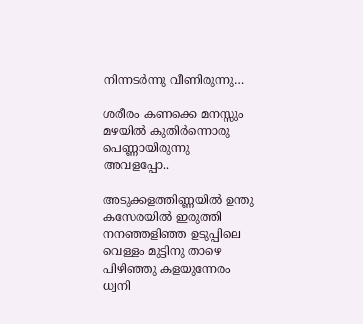നിന്നടർന്നു വീണിരുന്നു…

ശരീരം കണക്കെ മനസ്സും മഴയിൽ കുതിർന്നൊരു പെണ്ണായിരുന്നു അവളപ്പോ..

അടുക്കളത്തിണ്ണയിൽ ഉന്തു കസേരയിൽ ഇരുത്തി നനഞ്ഞളിഞ്ഞ ഉടുപ്പിലെ വെള്ളം മുട്ടിനു താഴെ പിഴിഞ്ഞു കളയുന്നേരം ധ്വനി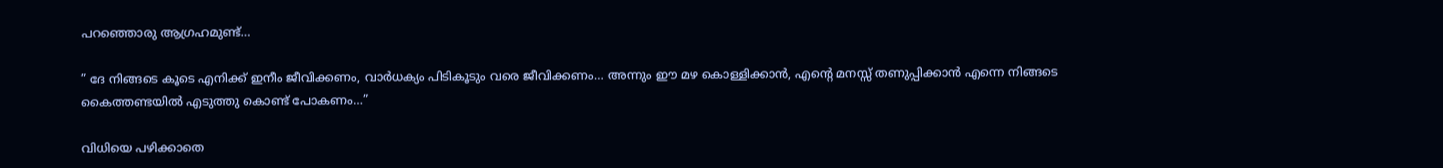പറഞ്ഞൊരു ആഗ്രഹമുണ്ട്…

” ദേ നിങ്ങടെ കൂടെ എനിക്ക് ഇനീം ജീവിക്കണം, വാർധക്യം പിടികൂടും വരെ ജീവിക്കണം… അന്നും ഈ മഴ കൊള്ളിക്കാൻ, എന്റെ മനസ്സ് തണുപ്പിക്കാൻ എന്നെ നിങ്ങടെ കൈത്തണ്ടയിൽ എടുത്തു കൊണ്ട് പോകണം…”

വിധിയെ പഴിക്കാതെ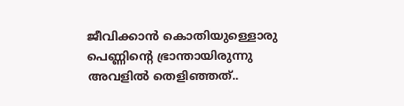ജീവിക്കാൻ കൊതിയുള്ളൊരു പെണ്ണിന്റെ ഭ്രാന്തായിരുന്നു അവളിൽ തെളിഞ്ഞത്..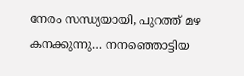നേരം സന്ധ്യയായി, പുറത്ത് മഴ കനക്കുന്നു… നനഞ്ഞൊട്ടിയ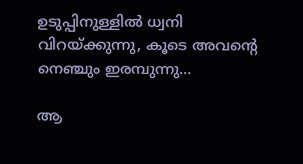ഉടുപ്പിനുള്ളിൽ ധ്വനി വിറയ്ക്കുന്നു, കൂടെ അവന്റെ നെഞ്ചും ഇരമ്പുന്നു…

ആ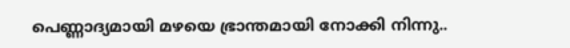പെണ്ണാദ്യമായി മഴയെ ഭ്രാന്തമായി നോക്കി നിന്നു..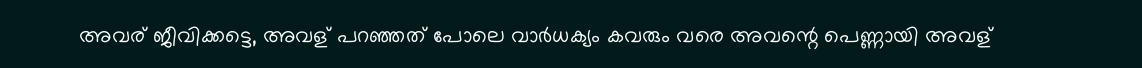അവര് ജീവിക്കട്ടെ, അവള് പറഞ്ഞത് പോലെ വാർധക്യം കവരും വരെ അവന്റെ പെണ്ണായി അവള്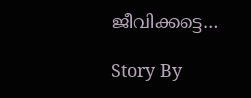ജീവിക്കട്ടെ…

Story By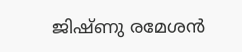ജിഷ്ണു രമേശൻ